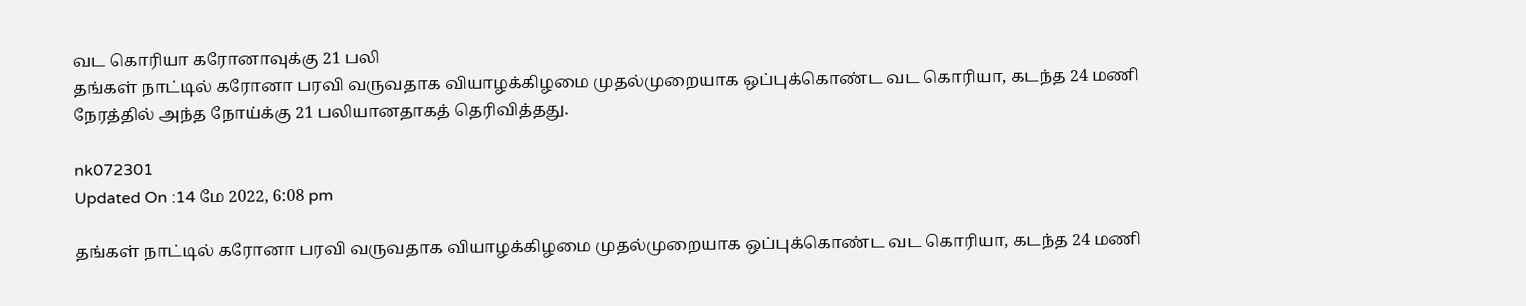வட கொரியா கரோனாவுக்கு 21 பலி
தங்கள் நாட்டில் கரோனா பரவி வருவதாக வியாழக்கிழமை முதல்முறையாக ஒப்புக்கொண்ட வட கொரியா, கடந்த 24 மணி நேரத்தில் அந்த நோய்க்கு 21 பலியானதாகத் தெரிவித்தது.

nk072301
Updated On :14 மே 2022, 6:08 pm

தங்கள் நாட்டில் கரோனா பரவி வருவதாக வியாழக்கிழமை முதல்முறையாக ஒப்புக்கொண்ட வட கொரியா, கடந்த 24 மணி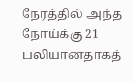நேரத்தில் அந்த நோய்க்கு 21 பலியானதாகத்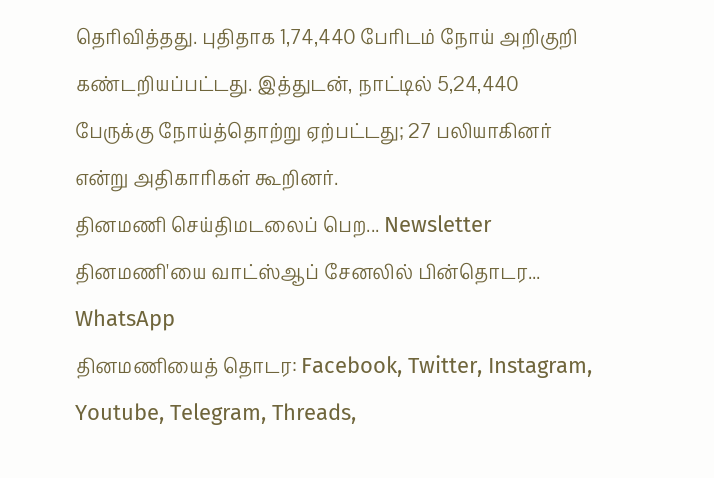தெரிவித்தது. புதிதாக 1,74,440 பேரிடம் நோய் அறிகுறி கண்டறியப்பட்டது. இத்துடன், நாட்டில் 5,24,440 பேருக்கு நோய்த்தொற்று ஏற்பட்டது; 27 பலியாகினர் என்று அதிகாரிகள் கூறினர்.
தினமணி செய்திமடலைப் பெற... Newsletter
தினமணி'யை வாட்ஸ்ஆப் சேனலில் பின்தொடர... WhatsApp
தினமணியைத் தொடர: Facebook, Twitter, Instagram, Youtube, Telegram, Threads,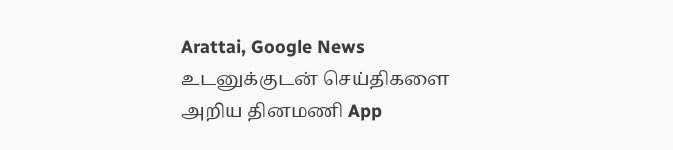Arattai, Google News
உடனுக்குடன் செய்திகளை அறிய தினமணி App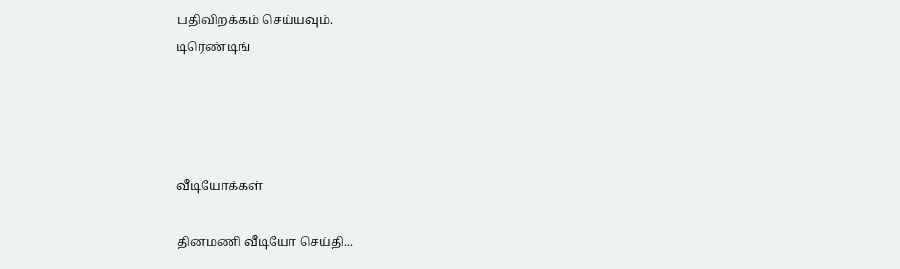பதிவிறக்கம் செய்யவும்.
டிரெண்டிங்




வீடியோக்கள்

தினமணி வீடியோ செய்தி...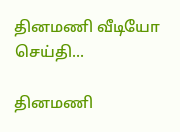தினமணி வீடியோ செய்தி...

தினமணி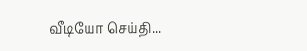வீடியோ செய்தி...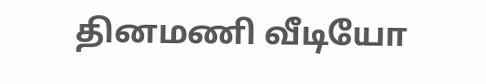தினமணி வீடியோ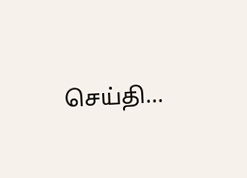செய்தி...